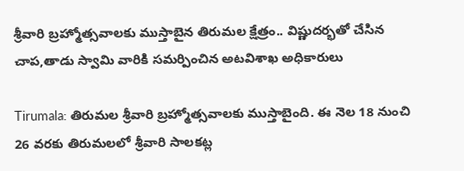శ్రీవారి బ్రహ్మోత్సవాలకు ముస్తాబైన తిరుమల క్షేత్రం.. విష్ణుదర్భతో చేసిన చాప,తాడు స్వామి వారికి సమర్పించిన అటవిశాఖ అధికారులు

Tirumala: తిరుమల శ్రీవారి బ్రహ్మోత్సవాలకు ముస్తాబైంది. ఈ నెల 18 నుంచి 26 వరకు తిరుమలలో శ్రీవారి సాలకట్ల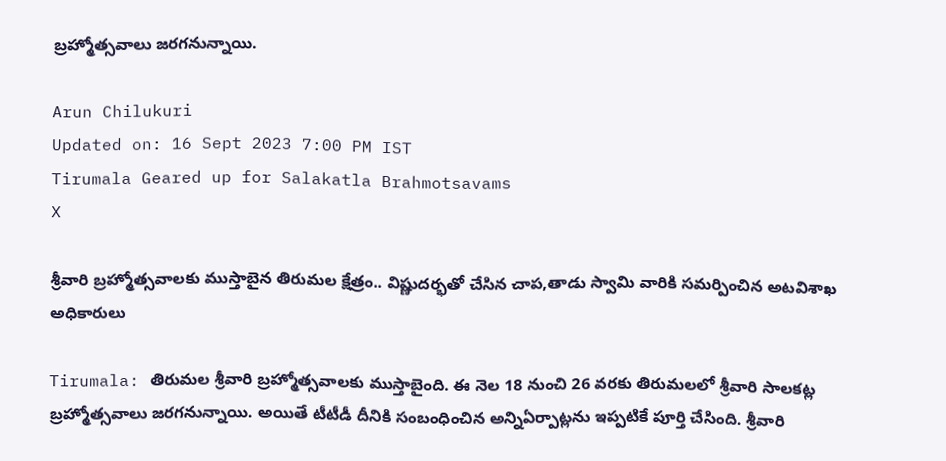బ్రహ్మోత్సవాలు జరగనున్నాయి.

Arun Chilukuri
Updated on: 16 Sept 2023 7:00 PM IST
Tirumala Geared up for Salakatla Brahmotsavams
X

శ్రీవారి బ్రహ్మోత్సవాలకు ముస్తాబైన తిరుమల క్షేత్రం.. విష్ణుదర్భతో చేసిన చాప,తాడు స్వామి వారికి సమర్పించిన అటవిశాఖ అధికారులు

Tirumala: తిరుమల శ్రీవారి బ్రహ్మోత్సవాలకు ముస్తాబైంది. ఈ నెల 18 నుంచి 26 వరకు తిరుమలలో శ్రీవారి సాలకట్ల బ్రహ్మోత్సవాలు జరగనున్నాయి. అయితే టీటీడీ దీనికి సంబంధించిన అన్నిఏర్పాట్లను ఇప్పటికే పూర్తి చేసింది. శ్రీవారి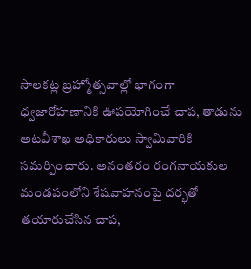సాలకట్ల బ్రహ్మోత్సవాల్లో భాగంగా ధ్వజారోహణానికి ఊపయోగించే చాప, తాడును అటవీశాఖ అధికారులు స్వామివారికి సమర్పించారు. అనంతరం రంగనాయకుల మండపంలోని శేషవాహనంపై దర్భతో తయారుచేసిన చాప,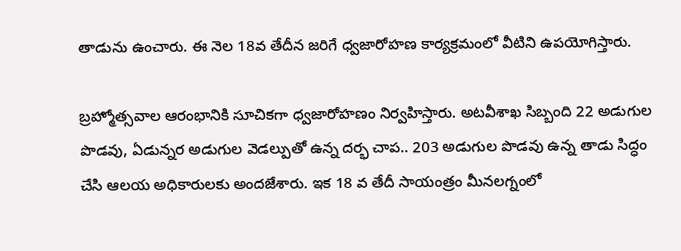తాడును ఉంచారు. ఈ నెల 18వ తేదీన జరిగే ధ్వజారోహణ కార్యక్రమంలో వీటిని ఉపయోగిస్తారు.

బ్రహ్మోత్సవాల ఆరంభానికి సూచికగా ధ్వజారోహణం నిర్వహిస్తారు. అటవీశాఖ సిబ్బంది 22 అడుగుల పొడవు, ఏడున్నర అడుగుల వెడల్పుతో ఉన్న దర్భ చాప.. 203 అడుగుల పొడవు ఉన్న తాడు సిద్ధం చేసి ఆలయ అధికారులకు అందజేశారు. ఇక 18 వ తేదీ సాయంత్రం మీనలగ్నంలో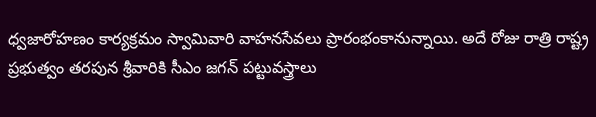ధ్వజారోహణం కార్యక్రమం స్వామివారి వాహనసేవలు ప్రారంభంకానున్నాయి. అదే రోజు రాత్రి రాష్ట్ర ప్రభుత్వం తరపున శ్రీవారికి సీఎం జగన్ పట్టువస్త్రాలు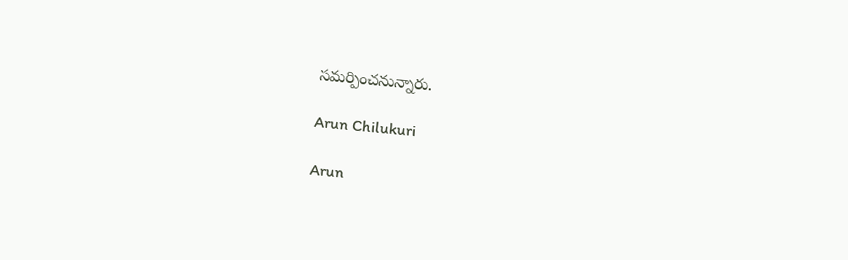సమర్పించనున్నారు.

Arun Chilukuri

Arun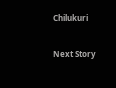Chilukuri

Next Story